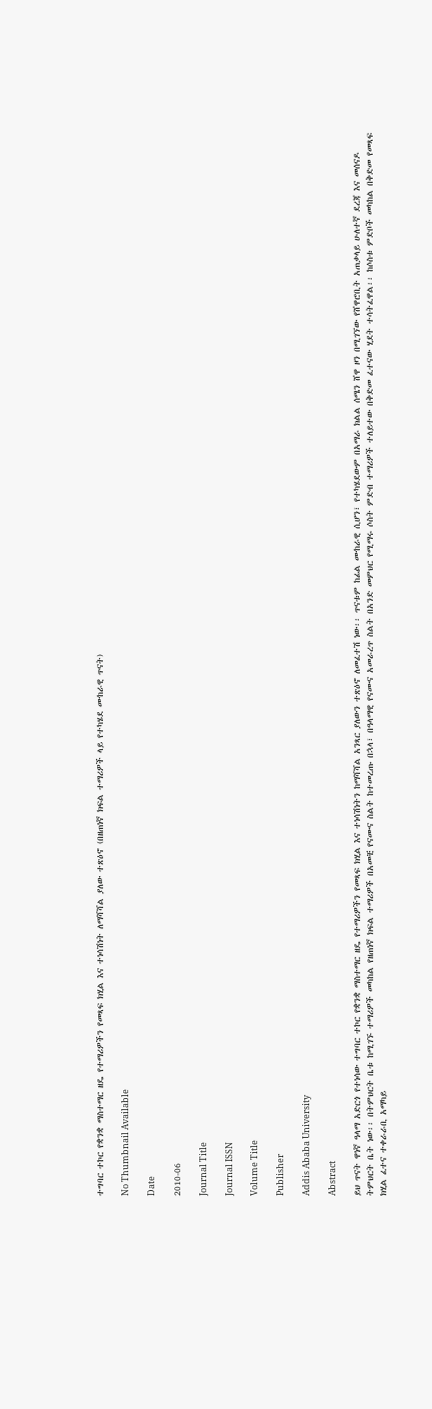ተግባር ተኮር የቋንቋ ማስተማር ዘዴ የተማሪዎችን የመጻፍ ክሂል እና ተነሳሽነት ለማሻሻል ያለው ተጽዕኖ (በዘጠነኛ ክፍል ተማሪዎች ላይ የተካሄደ ሙከራዊ ጥናት)

No Thumbnail Available

Date

2010-06

Journal Title

Journal ISSN

Volume Title

Publisher

Addis Ababa University

Abstract

ይህ ጥናት ዋነኛ ዓላማ አድርጎ የተነሳው ተግባር ተኮር የቋንቋ ማስተማር ዘዴ የተማሪዎችን የመጻፍ ክሂል እና ተነሳሽነትን ከማሻሻል አንጻር ያለውን ተጽዕኖ ለመፈተሽ ነው፡፡ ጥናቱም ከፊል ሙከራዊ ሲሆን፣ የተካሄደውም በአማራ ክልል ሰሜን ሸዋ ዞን በሚገኘው የሸዋሮቢት አጠቃላይ ሁለተኛ ደረጃ እና መሰናዶ ትምህርት ቤት ነው፡፡ በትምህርት ቤቱ ከሚገኙ ተማሪዎች መካከል የዘጠነኛ ክፍል ተማሪዎች በአመቺ የናሙና ስልት ከተመረጡ በኋላ፣ በዓላማዊ የናሙና አመራረጥ ስልት በአንድ መምህር የሚማሩ ሶስት ምድብ ተማሪዎች ተለይተው በቅድመ ፈተናው ሂደት ተሳትፈዋል፡፡ ከሶስቱ ምድቦች መካከል በቅድመ የመጻፍ ክሂል ፈተና ተቀራራቢ አማካይ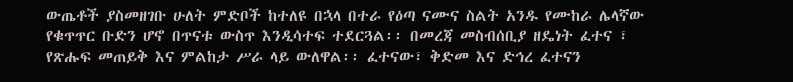ውጤቶች ያስመዘገቡ ሁለት ምድቦች ከተለዩ በኋላ በተራ የዕጣ ናሙና ስልት አንዱ የሙከራ ሌላኛው የቁጥጥር ቡድን ሆኖ በጥናቱ ውስጥ እንዲሳተፍ ተደርጓል፡፡ በመረጃ መስብሰቢያ ዘዴነት ፈተና ፣ የጽሑፍ መጠይቅ እና ምልከታ ሥራ ላይ ውለዋል፡፡ ፈተናው፣ ቅድመ እና ድኅረ ፈተናን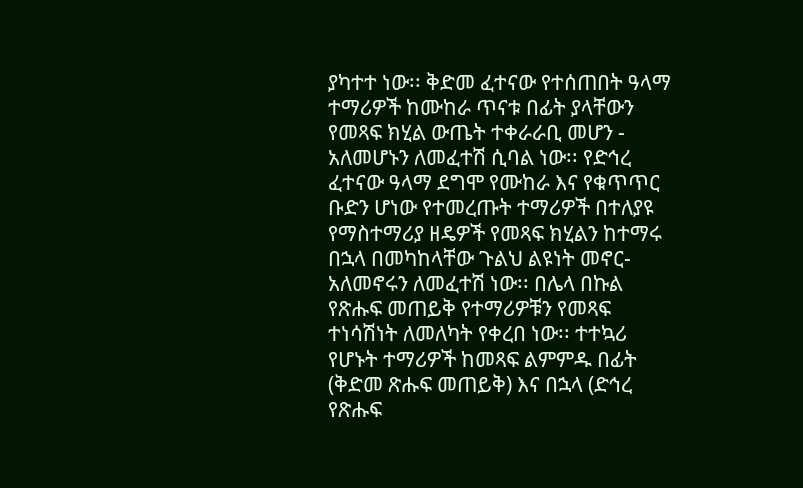ያካተተ ነው፡፡ ቅድመ ፈተናው የተሰጠበት ዓላማ ተማሪዎች ከሙከራ ጥናቱ በፊት ያላቸውን የመጻፍ ክሂል ውጤት ተቀራራቢ መሆን - አለመሆኑን ለመፈተሽ ሲባል ነው፡፡ የድኅረ ፈተናው ዓላማ ደግሞ የሙከራ እና የቁጥጥር ቡድን ሆነው የተመረጡት ተማሪዎች በተለያዩ የማስተማሪያ ዘዴዎች የመጻፍ ክሂልን ከተማሩ በኋላ በመካከላቸው ጉልህ ልዩነት መኖር- አለመኖሩን ለመፈተሽ ነው፡፡ በሌላ በኩል የጽሑፍ መጠይቅ የተማሪዎቹን የመጻፍ ተነሳሽነት ለመለካት የቀረበ ነው፡፡ ተተኳሪ የሆኑት ተማሪዎች ከመጻፍ ልምምዱ በፊት (ቅድመ ጽሑፍ መጠይቅ) እና በኋላ (ድኅረ የጽሑፍ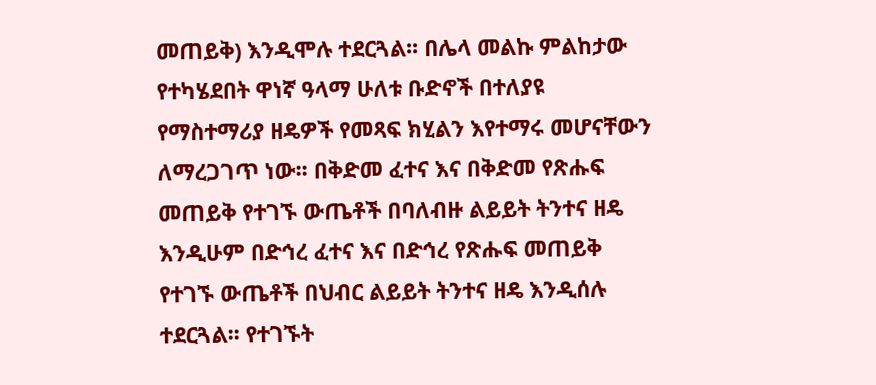መጠይቅ) እንዲሞሉ ተደርጓል፡፡ በሌላ መልኩ ምልከታው የተካሄደበት ዋነኛ ዓላማ ሁለቱ ቡድኖች በተለያዩ የማስተማሪያ ዘዴዎች የመጻፍ ክሂልን እየተማሩ መሆናቸውን ለማረጋገጥ ነው፡፡ በቅድመ ፈተና እና በቅድመ የጽሑፍ መጠይቅ የተገኙ ውጤቶች በባለብዙ ልይይት ትንተና ዘዴ እንዲሁም በድኅረ ፈተና እና በድኅረ የጽሑፍ መጠይቅ የተገኙ ውጤቶች በህብር ልይይት ትንተና ዘዴ እንዲሰሉ ተደርጓል፡፡ የተገኙት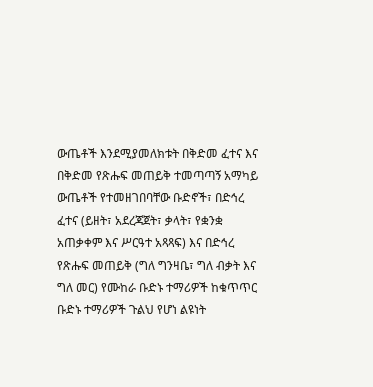ውጤቶች እንደሚያመለክቱት በቅድመ ፈተና እና በቅድመ የጽሑፍ መጠይቅ ተመጣጣኝ አማካይ ውጤቶች የተመዘገበባቸው ቡድኖች፣ በድኅረ ፈተና (ይዘት፣ አደረጃጀት፣ ቃላት፣ የቋንቋ አጠቃቀም እና ሥርዓተ አጻጻፍ) እና በድኅረ የጽሑፍ መጠይቅ (ግለ ግንዛቤ፣ ግለ ብቃት እና ግለ መር) የሙከራ ቡድኑ ተማሪዎች ከቁጥጥር ቡድኑ ተማሪዎች ጉልህ የሆነ ልዩነት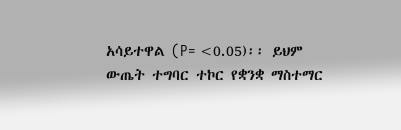አሳይተዋል (P= <0.05)፡፡ ይህም ውጤት ተግባር ተኮር የቋንቋ ማስተማር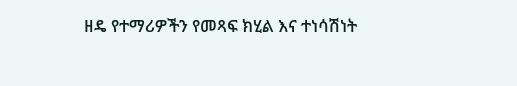ዘዴ የተማሪዎችን የመጻፍ ክሂል እና ተነሳሽነት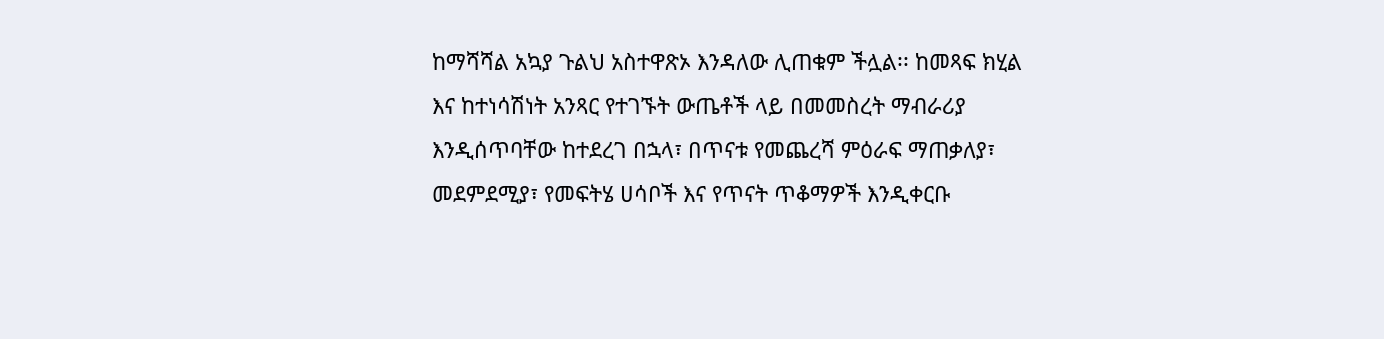ከማሻሻል አኳያ ጉልህ አስተዋጽኦ እንዳለው ሊጠቁም ችሏል፡፡ ከመጻፍ ክሂል እና ከተነሳሽነት አንጻር የተገኙት ውጤቶች ላይ በመመስረት ማብራሪያ እንዲሰጥባቸው ከተደረገ በኋላ፣ በጥናቱ የመጨረሻ ምዕራፍ ማጠቃለያ፣ መደምደሚያ፣ የመፍትሄ ሀሳቦች እና የጥናት ጥቆማዎች እንዲቀርቡ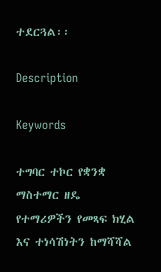ተደርጓል፡፡

Description

Keywords

ተግባር ተኮር የቋንቋ ማስተማር ዘዴ የተማሪዎችን የመጻፍ ክሂል እና ተነሳሽነትን ከማሻሻል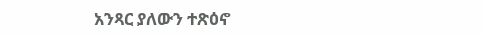አንጻር ያለውን ተጽዕኖ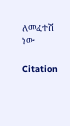ለመፈተሽ ነው

Citation